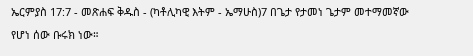ኤርምያስ 17:7 - መጽሐፍ ቅዱስ - (ካቶሊካዊ እትም - ኤማሁስ)7 በጌታ የታመነ ጌታም መተማመኛው የሆነ ሰው ቡሩክ ነው።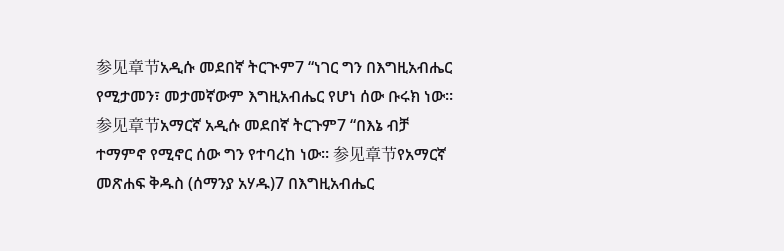参见章节አዲሱ መደበኛ ትርጒም7 “ነገር ግን በእግዚአብሔር የሚታመን፣ መታመኛውም እግዚአብሔር የሆነ ሰው ቡሩክ ነው። 参见章节አማርኛ አዲሱ መደበኛ ትርጉም7 “በእኔ ብቻ ተማምኖ የሚኖር ሰው ግን የተባረከ ነው። 参见章节የአማርኛ መጽሐፍ ቅዱስ (ሰማንያ አሃዱ)7 በእግዚአብሔር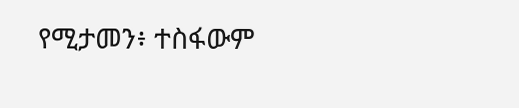የሚታመን፥ ተስፋውም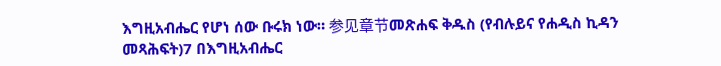እግዚአብሔር የሆነ ሰው ቡሩክ ነው። 参见章节መጽሐፍ ቅዱስ (የብሉይና የሐዲስ ኪዳን መጻሕፍት)7 በእግዚአብሔር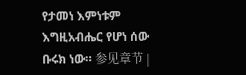የታመነ እምነቱም እግዚአብሔር የሆነ ሰው ቡሩክ ነው። 参见章节 |